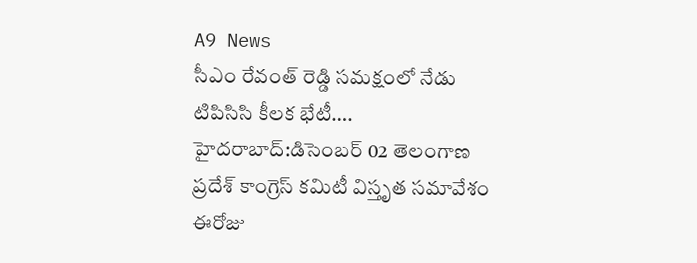A9 News
సీఎం రేవంత్ రెడ్డి సమక్షంలో నేడు టిపిసిసి కీలక భేటీ….
హైదరాబాద్:డిసెంబర్ 02 తెలంగాణ ప్రదేశ్ కాంగ్రెస్ కమిటీ విస్తృత సమావేశం ఈరోజు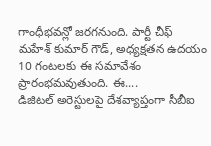గాంధీభవన్లో జరగనుంది. పార్టీ చీఫ్ మహేశ్ కుమార్ గౌడ్, అధ్యక్షతన ఉదయం 10 గంటలకు ఈ సమావేశం ప్రారంభమవుతుంది. ఈ....
డిజిటల్ అరెస్టులపై దేశవ్యాప్తంగా సీబీఐ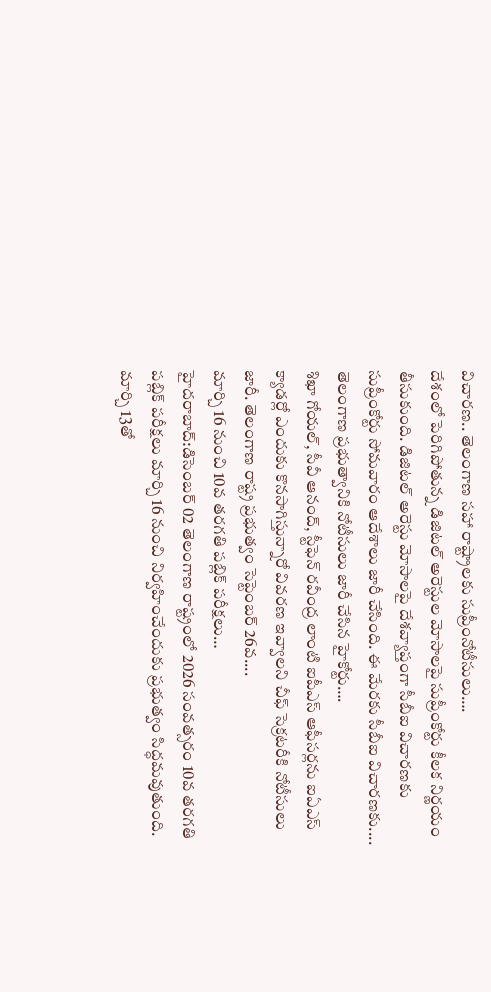విచారణ.. తెలంగాణ సహా రాష్ట్రాలకు సుప్రీంనోటీసులు….
దేశంలో పెరిగిపోతున్న డిజిటల్ అరెస్టుల మోసాలపై సుప్రీంకోర్టు కీలక నిర్ణయం తీసుకుంది. డిజిటల్ అరెస్టు మోసాలపై దేశవ్యాప్తంగా సీబీఐ విచారణకు సుప్రీంకోర్టు సోమవారం ఆదేశాలు జారీ చేసింది. ఈ మేరకు సీబీఐ విచారణకు....
తెలంగాణ ప్రభుత్వానికి నోటీసులు జారీ చేసిన హైకోర్టు….
శిఖా గోయల్, సీవీ ఆనంద్, స్టీఫెన్ రవీంద్ర లాంటి ఐపీఎస్ ఆఫీసర్లను ఐఏఎస్ క్యాడర్లో ఎందుకు కొనసాగిస్తున్నారో వివరణ ఇవ్వాలని చీఫ్ సెక్రటరీకి నోటీసులు జారీ. తెలంగాణ రాష్ట్ర ప్రభుత్వం సెప్టెంబర్ 26వ....
మార్చి 16 నుంచి 10వ తరగతి పబ్లిక్ పరీక్షలు…
హైదరాబాద్:డిసెంబర్ 02 తెలంగాణ రాష్ట్రంలో 2026 సంవత్సరం 10వ తరగతి పబ్లిక్ పరీక్షలు మార్చి 16 నుంచి నిర్వహించేందుకు ప్రభుత్వం సిద్ధమవుతుంది. మార్చి 13తో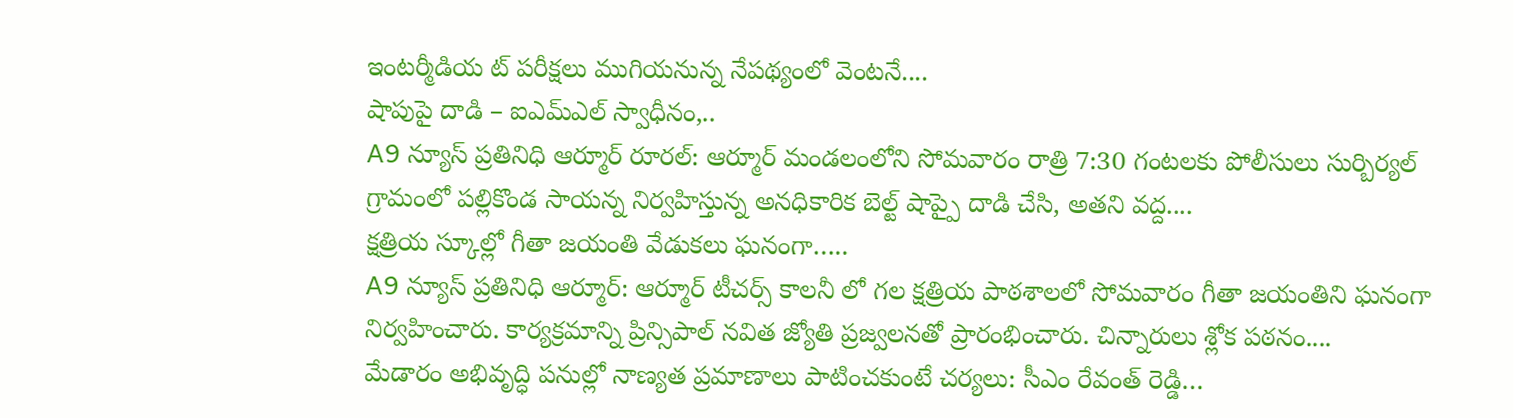ఇంటర్మీడియ ట్ పరీక్షలు ముగియనున్న నేపథ్యంలో వెంటనే....
షాపుపై దాడి – ఐఎమ్ఎల్ స్వాధీనం,..
A9 న్యూస్ ప్రతినిధి ఆర్మూర్ రూరల్: ఆర్మూర్ మండలంలోని సోమవారం రాత్రి 7:30 గంటలకు పోలీసులు సుర్బిర్యల్ గ్రామంలో పల్లికొండ సాయన్న నిర్వహిస్తున్న అనధికారిక బెల్ట్ షాప్పై దాడి చేసి, అతని వద్ద....
క్షత్రియ స్కూల్లో గీతా జయంతి వేడుకలు ఘనంగా…..
A9 న్యూస్ ప్రతినిధి ఆర్మూర్: ఆర్మూర్ టీచర్స్ కాలనీ లో గల క్షత్రియ పాఠశాలలో సోమవారం గీతా జయంతిని ఘనంగా నిర్వహించారు. కార్యక్రమాన్ని ప్రిన్సిపాల్ నవిత జ్యోతి ప్రజ్వలనతో ప్రారంభించారు. చిన్నారులు శ్లోక పఠనం....
మేడారం అభివృద్ధి పనుల్లో నాణ్యత ప్రమాణాలు పాటించకుంటే చర్యలు: సీఎం రేవంత్ రెడ్డి…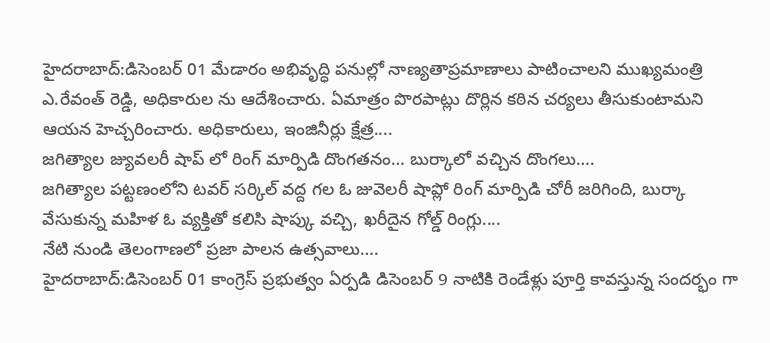హైదరాబాద్:డిసెంబర్ 01 మేడారం అభివృద్ధి పనుల్లో నాణ్యతాప్రమాణాలు పాటించాలని ముఖ్యమంత్రి ఎ.రేవంత్ రెడ్డి, అధికారుల ను ఆదేశించారు. ఏమాత్రం పొరపాట్లు దొర్లిన కఠిన చర్యలు తీసుకుంటామని ఆయన హెచ్చరించారు. అధికారులు, ఇంజినీర్లు క్షేత్ర....
జగిత్యాల జ్యువలరీ షాప్ లో రింగ్ మార్పిడి దొంగతనం… బుర్కాలో వచ్చిన దొంగలు….
జగిత్యాల పట్టణంలోని టవర్ సర్కిల్ వద్ద గల ఓ జువెలరీ షాప్లో రింగ్ మార్పిడి చోరీ జరిగింది, బుర్కా వేసుకున్న మహిళ ఓ వ్యక్తితో కలిసి షాప్కు వచ్చి, ఖరీదైన గోల్డ్ రింగ్లు....
నేటి నుండి తెలంగాణలో ప్రజా పాలన ఉత్సవాలు….
హైదరాబాద్:డిసెంబర్ 01 కాంగ్రెస్ ప్రభుత్వం ఏర్పడి డిసెంబర్ 9 నాటికి రెండేళ్లు పూర్తి కావస్తున్న సందర్భం గా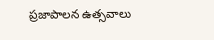ప్రజాపాలన ఉత్సవాలు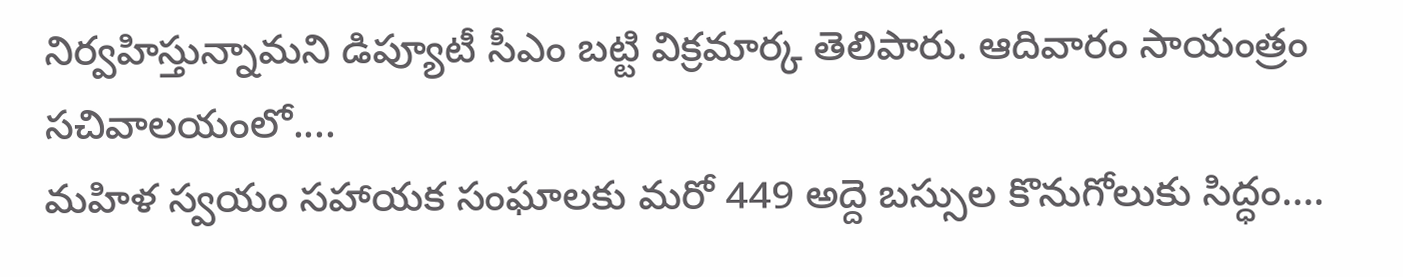నిర్వహిస్తున్నామని డిప్యూటీ సీఎం బట్టి విక్రమార్క తెలిపారు. ఆదివారం సాయంత్రం సచివాలయంలో....
మహిళ స్వయం సహాయక సంఘాలకు మరో 449 అద్దె బస్సుల కొనుగోలుకు సిద్ధం….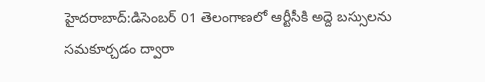హైదరాబాద్:డిసెంబర్ 01 తెలంగాణలో ఆర్టీసీకి అద్దె బస్సులను సమకూర్చడం ద్వారా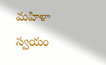మహిళా స్వయం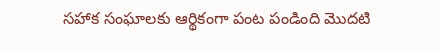సహాక సంఘాలకు ఆర్థికంగా పంట పండింది మొదటి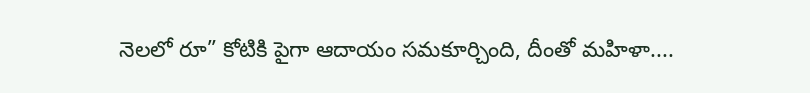నెలలో రూ” కోటికి పైగా ఆదాయం సమకూర్చింది, దీంతో మహిళా....